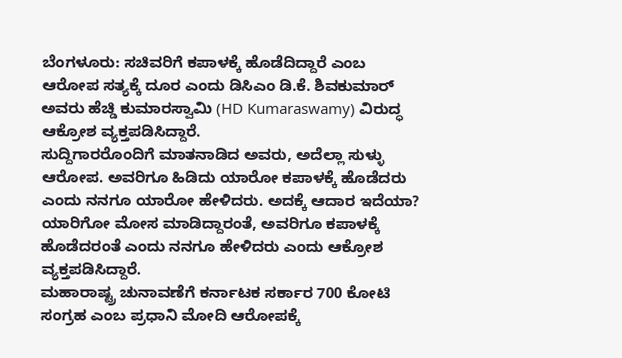ಬೆಂಗಳೂರು: ಸಚಿವರಿಗೆ ಕಪಾಳಕ್ಕೆ ಹೊಡೆದಿದ್ದಾರೆ ಎಂಬ ಆರೋಪ ಸತ್ಯಕ್ಕೆ ದೂರ ಎಂದು ಡಿಸಿಎಂ ಡಿ.ಕೆ. ಶಿವಕುಮಾರ್ ಅವರು ಹೆಚ್ಡಿ ಕುಮಾರಸ್ವಾಮಿ (HD Kumaraswamy) ವಿರುದ್ಧ ಆಕ್ರೋಶ ವ್ಯಕ್ತಪಡಿಸಿದ್ದಾರೆ.
ಸುದ್ದಿಗಾರರೊಂದಿಗೆ ಮಾತನಾಡಿದ ಅವರು, ಅದೆಲ್ಲಾ ಸುಳ್ಳು ಆರೋಪ. ಅವರಿಗೂ ಹಿಡಿದು ಯಾರೋ ಕಪಾಳಕ್ಕೆ ಹೊಡೆದರು ಎಂದು ನನಗೂ ಯಾರೋ ಹೇಳಿದರು. ಅದಕ್ಕೆ ಆದಾರ ಇದೆಯಾ? ಯಾರಿಗೋ ಮೋಸ ಮಾಡಿದ್ದಾರಂತೆ, ಅವರಿಗೂ ಕಪಾಳಕ್ಕೆ ಹೊಡೆದರಂತೆ ಎಂದು ನನಗೂ ಹೇಳಿದರು ಎಂದು ಆಕ್ರೋಶ ವ್ಯಕ್ತಪಡಿಸಿದ್ದಾರೆ.
ಮಹಾರಾಷ್ಟ್ರ ಚುನಾವಣೆಗೆ ಕರ್ನಾಟಕ ಸರ್ಕಾರ 700 ಕೋಟಿ ಸಂಗ್ರಹ ಎಂಬ ಪ್ರಧಾನಿ ಮೋದಿ ಆರೋಪಕ್ಕೆ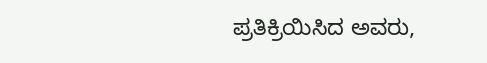ಪ್ರತಿಕ್ರಿಯಿಸಿದ ಅವರು,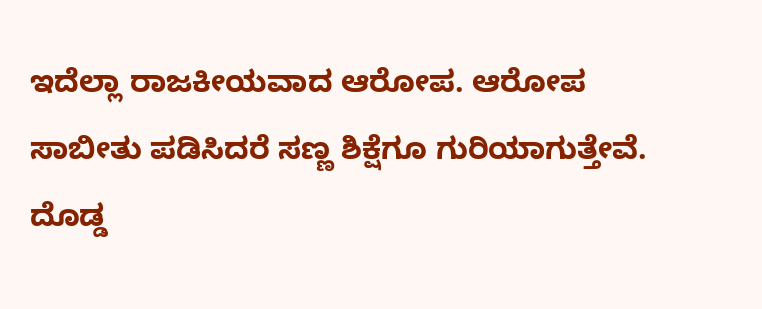ಇದೆಲ್ಲಾ ರಾಜಕೀಯವಾದ ಆರೋಪ. ಆರೋಪ ಸಾಬೀತು ಪಡಿಸಿದರೆ ಸಣ್ಣ ಶಿಕ್ಷೆಗೂ ಗುರಿಯಾಗುತ್ತೇವೆ. ದೊಡ್ಡ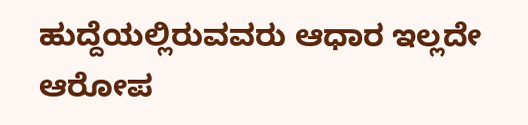ಹುದ್ದೆಯಲ್ಲಿರುವವರು ಆಧಾರ ಇಲ್ಲದೇ ಆರೋಪ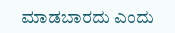ಮಾಡಬಾರದು ಎಂದು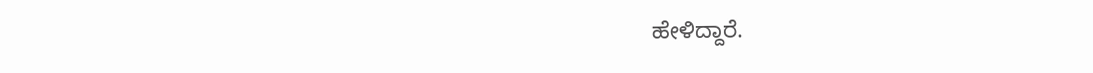ಹೇಳಿದ್ದಾರೆ.